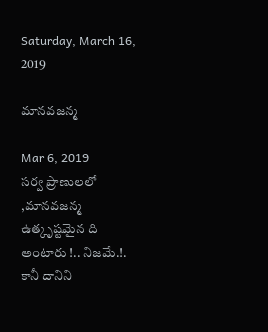Saturday, March 16, 2019

మానవజన్మ

Mar 6, 2019
సర్వ ప్రాణులలో ,మానవజన్మ ఉత్కృష్టమైన ది అంటారు !.. నిజమే.!. కానీ దానిని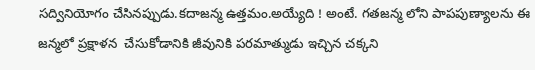సద్వినియోగం చేసినప్పుడు.కదాజన్మ ఉత్తమం.అయ్యేది ! అంటే. గతజన్మ లోని పాపపుణ్యాలను ఈ జన్మలో ప్రక్షాళన  చేసుకోడానికి జీవునికి పరమాత్ముడు ఇచ్చిన చక్కని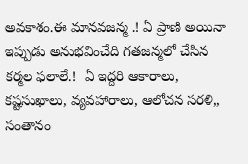అవకాశం.ఈ మానవజన్మ .! ఏ ప్రాణి అయినా ఇప్పుడు అనుభవించేది గతజన్మలో చేసిన కర్మల ఫలాలే.!  ఏ ఇద్దరి ఆకారాలు, కష్టసుఖాలు, వ్యవహారాలు, ఆలోచన సరళి,, సంతానం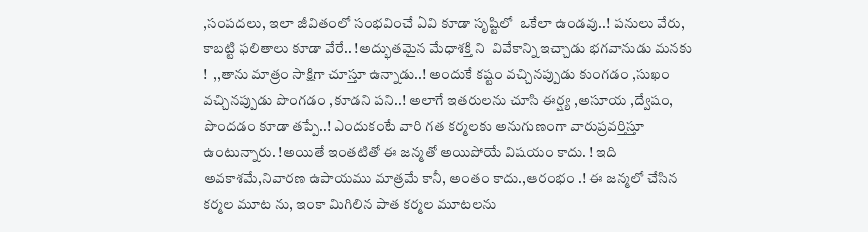,సంపదలు, ఇలా జీవితంలో సంభవించే ఏవి కూడా సృష్టిలో  ఒకేలా ఉండవు..! పనులు వేరు, కాబట్టి ఫలితాలు కూడా వేరే.. !అద్భుతమైన మేధాశక్తి ని  వివేకాన్ని ఇచ్చాడు భగవానుడు మనకు !  ,,తాను మాత్రం సాక్షిగా చూస్తూ ఉన్నాడు..! అందుకే కష్టం వచ్చినప్పుడు కుంగడం ,సుఖం వచ్చినప్పుడు పొంగడం ,కూడని పని..! అలాగే ఇతరులను చూసి ఈర్ష్య ,అసూయ ,ద్వేషం, పొందడం కూడా తప్పే..! ఎందుకంటే వారి గత కర్మలకు అనుగుణంగా వారుప్రవర్తిస్తూ ఉంటున్నారు. !అయితే ఇంతటితో ఈ జన్మతో అయిపోయే విషయం కాదు. ! ఇది అవకాశమే,నివారణ ఉపాయము మాత్రమే కానీ, అంతం కాదు.,ఆరంభం .! ఈ జన్మలో చేసిన కర్మల మూట ను, ఇంకా మిగిలిన పాత కర్మల మూటలను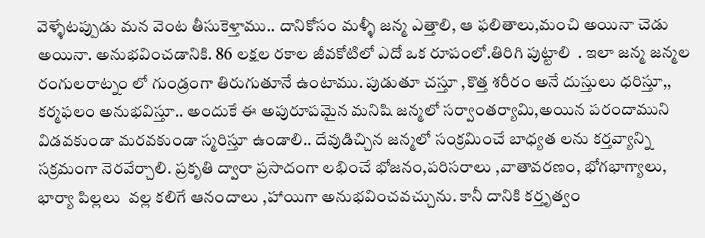వెళ్ళేటప్పుడు మన వెంట తీసుకెళ్తాము.. దానికోసం మళ్ళీ జన్మ ఎత్తాలి, ఆ ఫలితాలు,మంచి అయినా చెడు అయినా. అనుభవించడానికి. 86 లక్షల రకాల జీవకోటిలో ఎదో ఒక రూపంలో.తిరిగి పుట్టాలి  . ఇలా జన్మ జన్మల రంగులరాట్నం లో గుండ్రంగా తిరుగుతూనే ఉంటాము. పుడుతూ చస్తూ ,కొత్త శరీరం అనే దుస్తులు ధరిస్తూ,, కర్మఫలం అనుభవిస్తూ.. అందుకే ఈ అపురూపమైన మనిషి జన్మలో సర్వాంతర్యామి,అయిన పరందాముని విడవకుండా మరవకుండా స్మరిస్తూ ఉండాలి.. దేవుడిచ్చిన జన్మలో సంక్రమించే బాధ్యత లను కర్తవ్యాన్ని సక్రమంగా నెరవేర్చాలి. ప్రకృతి ద్వారా ప్రసాదంగా లభించే భోజనం,పరిసరాలు ,వాతావరణం, భోగభాగ్యాలు, భార్యా పిల్లలు  వల్ల కలిగే ఆనందాలు ,హాయిగా అనుభవించవచ్చును. కానీ దానికి కర్తృత్వం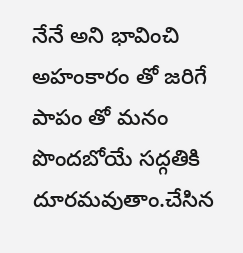నేనే అని భావించి అహంకారం తో జరిగే పాపం తో మనం పొందబోయే సద్గతికి  దూరమవుతాం.చేసిన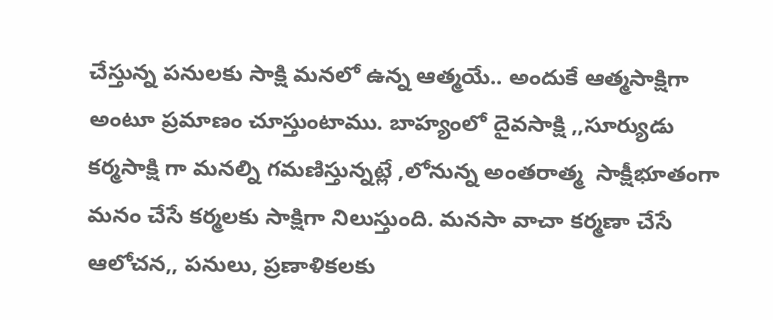చేస్తున్న పనులకు సాక్షి మనలో ఉన్న ఆత్మయే.. అందుకే ఆత్మసాక్షిగా అంటూ ప్రమాణం చూస్తుంటాము. బాహ్యంలో దైవసాక్షి ,,సూర్యుడు కర్మసాక్షి గా మనల్ని గమణిస్తున్నట్లే ,లోనున్న అంతరాత్మ  సాక్షీభూతంగా మనం చేసే కర్మలకు సాక్షిగా నిలుస్తుంది. మనసా వాచా కర్మణా చేసే ఆలోచన,, పనులు, ప్రణాళికలకు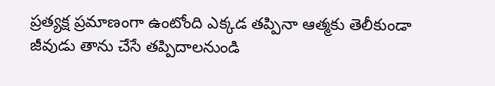ప్రత్యక్ష ప్రమాణంగా ఉంటోంది ఎక్కడ తప్పినా ఆత్మకు తెలీకుండా జీవుడు తాను చేసే తప్పిదాలనుండి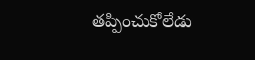తప్పించుకోలేడు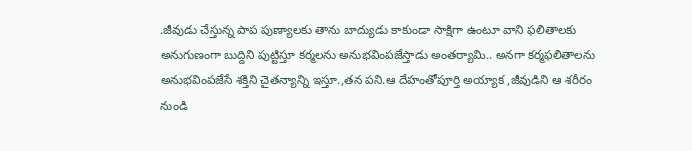.జీవుడు చేస్తున్న పాప పుణ్యాలకు తాను బాద్యుడు కాకుండా సాక్షిగా ఉంటూ వాని ఫలితాలకు అనుగుణంగా బుద్దిని పుట్టిస్తూ కర్మలను అనుభవింపజేస్తాడు అంతర్యామి.. అనగా కర్మఫలితాలను అనుభవింపజేసే శక్తిని చైతన్యాన్ని ఇస్తూ.,తన పని.ఆ దేహంతోపూర్తి అయ్యాక ,జీవుడిని ఆ శరీరం నుండి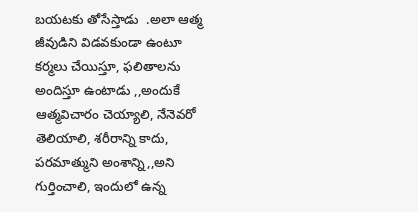బయటకు తోసేస్తాడు  .అలా ఆత్మ జీవుడిని విడవకుండా ఉంటూ కర్మలు చేయిస్తూ, ఫలితాలను అందిస్తూ ఉంటాడు ,,అందుకే ఆత్మవిచారం చెయ్యాలి, నేనెవరో తెలియాలి, శరీరాన్ని కాదు, పరమాత్ముని అంశాన్ని,,అని గుర్తించాలి, ఇందులో ఉన్న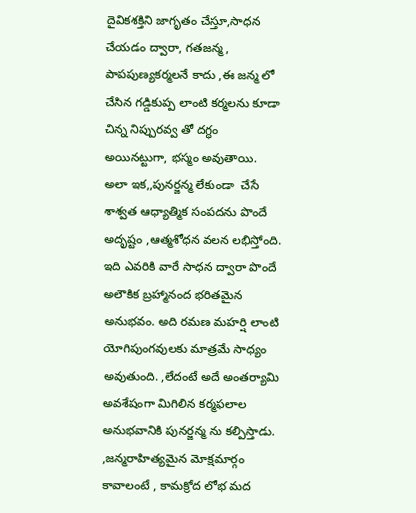దైవికశక్తిని జాగృతం చేస్తూ,సాధన చేయడం ద్వారా, గతజన్మ, పాపపుణ్యకర్మలనే కాదు ,ఈ జన్మ లో చేసిన గడ్డికుప్ప లాంటి కర్మలను కూడా  చిన్న నిప్పురవ్వ తో దగ్ధం అయినట్టుగా, భస్మం అవుతాయి. అలా ఇక,,పునర్జన్మ లేకుండా  చేసే  శాశ్వత ఆధ్యాత్మిక సంపదను పొందే అదృష్టం ,ఆత్మశోధన వలన లభిస్తోంది. ఇది ఎవరికి వారే సాధన ద్వారా పొందే అలౌకిక బ్రహ్మానంద భరితమైన అనుభవం. అది రమణ మహర్షి లాంటి యోగిపుంగవులకు మాత్రమే సాధ్యం అవుతుంది. ,లేదంటే అదే అంతర్యామి  అవశేషంగా మిగిలిన కర్మఫలాల అనుభవానికి పునర్జన్మ ను కల్పిస్తాడు. ,జన్మరాహిత్యమైన మోక్షమార్గం కావాలంటే , కామక్రోద లోభ మద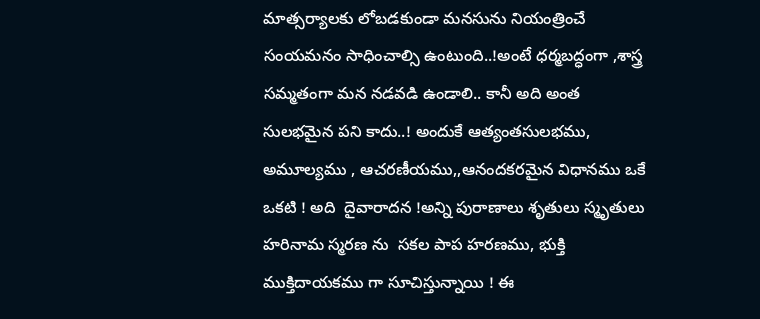మాత్సర్యాలకు లోబడకుండా మనసును నియంత్రించే సంయమనం సాధించాల్సి ఉంటుంది..!అంటే ధర్మబద్ధంగా ,శాస్త్ర సమ్మతంగా మన నడవడి ఉండాలి.. కానీ అది అంత సులభమైన పని కాదు..! అందుకే ఆత్యంతసులభము, అమూల్యము , ఆచరణీయము,,ఆనందకరమైన విధానము ఒకే ఒకటి ! అది  దైవారాదన !అన్ని పురాణాలు శృతులు స్మృతులు హరినామ స్మరణ ను  సకల పాప హరణము, భుక్తి ముక్తిదాయకము గా సూచిస్తున్నాయి ! ఈ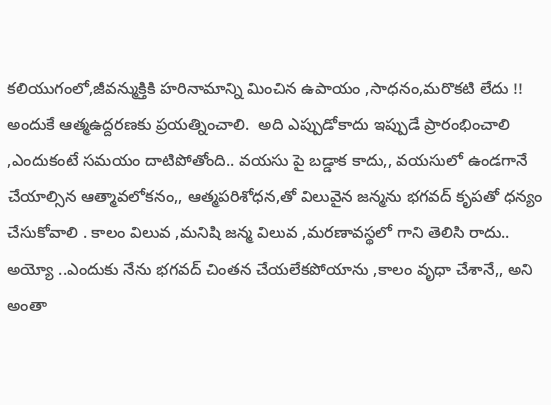కలియుగంలో,జీవన్ముక్తికి హరినామాన్ని మించిన ఉపాయం ,సాధనం,మరొకటి లేదు !! అందుకే ఆత్మఉద్దరణకు ప్రయత్నించాలి.  అది ఎప్పుడోకాదు ఇప్పుడే ప్రారంభించాలి  ,ఎందుకంటే సమయం దాటిపోతోంది.. వయసు పై బడ్డాక కాదు,, వయసులో ఉండగానే చేయాల్సిన ఆత్మావలోకనం,, ఆత్మపరిశోధన,తో విలువైన జన్మను భగవద్ కృపతో ధన్యం  చేసుకోవాలి . కాలం విలువ ,మనిషి జన్మ విలువ ,మరణావస్థలో గాని తెలిసి రాదు.. అయ్యో ..ఎందుకు నేను భగవద్ చింతన చేయలేకపోయాను ,కాలం వృధా చేశానే,, అని అంతా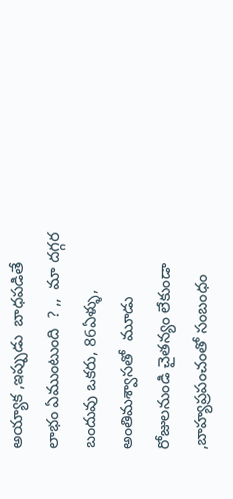అయ్యాక ,ఇప్పుడు  బాధపడితే లాభం ఏముంటుంది  ? ,,  మా దగ్గర బందువు ఒకరు, 86ఏళ్ళు, అంతిమశ్వాసతో  మూడు రోజులనుండి చైతన్యం లేకుండా ,బాహ్యప్రపంచంతో సంబంధం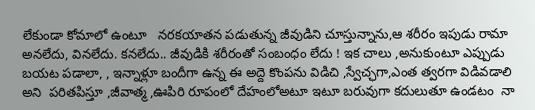లేకుండా కోమాలో ఉంటూ   నరకయాతన పడుతున్న జీవుడిని చూస్తున్నాను,ఆ శరీరం ఇపుడు రామా అనలేదు, వినలేదు. కనలేదు.. జీవుడికి శరీరంతో సంబంధం లేదు ! ఇక చాలు ,అనుకుంటూ ఎప్పుడు బయట పడాలా, , ఇన్నాళ్లూ బందీగా ఉన్న ఈ అద్దె కొంపను విడిచి ,స్వేచ్ఛగా,ఎంత త్వరగా విడివడాలి అని  పరితపిస్తూ ,జీవాత్మ ,ఊపిరి రూపంలో దేహంలోఅటూ ఇటూ బరువుగా కదులుతూ ఉండటం  నా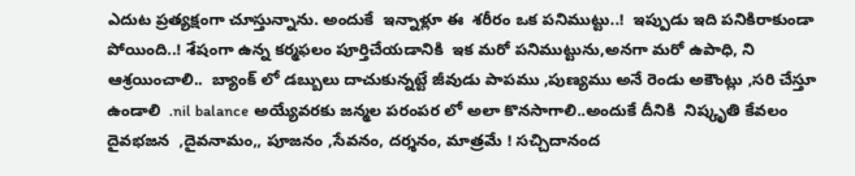ఎదుట ప్రత్యక్షంగా చూస్తున్నాను. అందుకే  ఇన్నాళ్లూ ఈ  శరీరం ఒక పనిముట్టు..!  ఇప్పుడు ఇది పనికిరాకుండా పోయింది..! శేషంగా ఉన్న కర్మఫలం పూర్తిచేయడానికి  ఇక మరో పనిముట్టును,అనగా మరో ఉపాధి, ని ఆశ్రయించాలి..  బ్యాంక్ లో డబ్బులు దాచుకున్నట్టే జీవుడు పాపము ,పుణ్యము అనే రెండు అకౌంట్లు ,సరి చేస్తూ ఉండాలి  .nil balance అయ్యేవరకు జన్మల పరంపర లో అలా కొనసాగాలి..అందుకే దీనికి  నిష్కృతి కేవలం  దైవభజన  ,దైవనామం,, పూజనం ,సేవనం, దర్శనం, మాత్రమే ! సచ్చిదానంద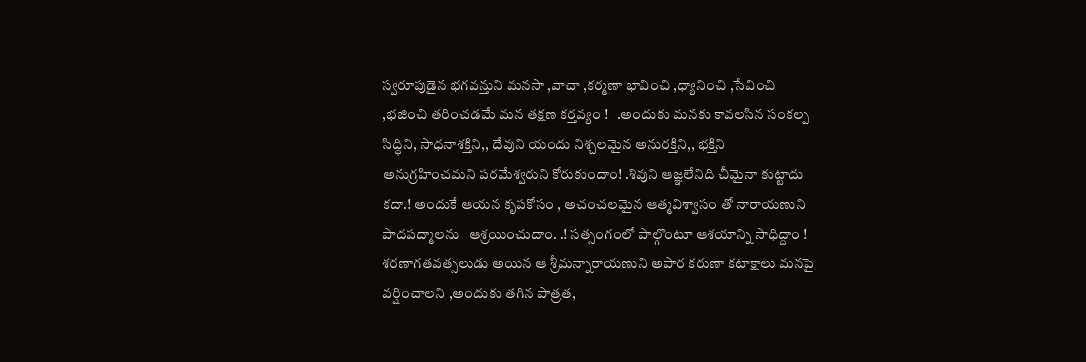స్వరూపుడైన భగవన్తుని మనసా ,వాచా ,కర్మణా భావించి ,ధ్యానించి ,సేవించి ,భజించి తరించడమే మన తక్షణ కర్తవ్యం !   .అందుకు మనకు కావలసిన సంకల్ప సిద్ధిని, సాధనాశక్తిని,, దేవుని యందు నిశ్చలమైన అనురక్తిని,, భక్తిని అనుగ్రహించమని పరమేశ్వరుని కోరుకుందాం! .శివుని ఆజ్ఞలేనిది చీమైనా కుట్టాదు కదా.! అందుకే ఆయన కృపకోసం , అచంచలమైన ఆత్మవిశ్వాసం తో నారాయణుని పాదపద్మాలను   ఆశ్రయించుదాం. .! సత్సంగంలో పాల్గొంటూ ఆశయాన్ని సాధిద్దాం ! శరణాగతవత్సలుడు అయిన ఆ శ్రీమన్నారాయణుని అపార కరుణా కటాక్షాలు మనపై వర్షించాలని ,అందుకు తగిన పాత్రత,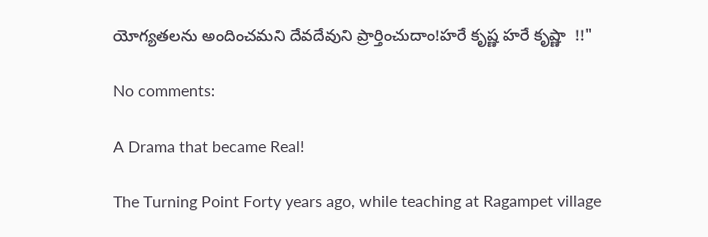యోగ్యతలను అందించమని దేవదేవుని ప్రార్తించుదాం!హరే కృష్ణ హరే కృష్ణా  !!"

No comments:

A Drama that became Real!

The Turning Point Forty years ago, while teaching at Ragampet village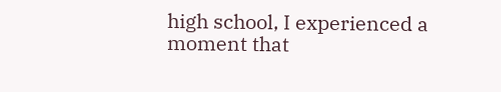high school, I experienced a moment that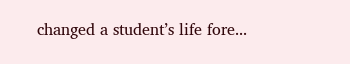changed a student’s life fore...